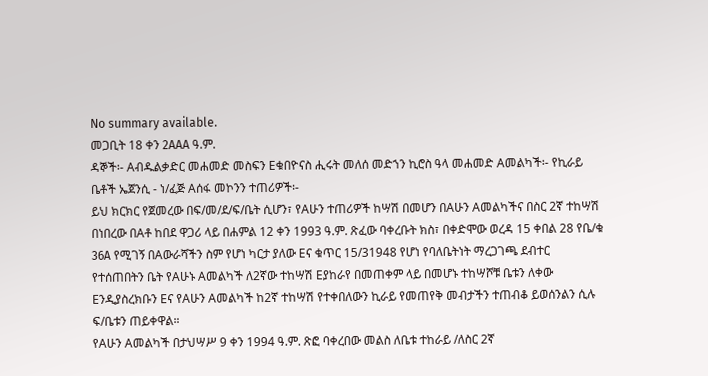No summary available.
መጋቢት 18 ቀን 2AAA ዓ.ም.
ዳኞች፡- Aብዱልቃድር መሐመድ መስፍን Eቁበዮናስ ሒሩት መለሰ መድኀን ኪሮስ ዓላ መሐመድ Aመልካች፡- የኪራይ ቤቶች ኤጀንሲ - ነ/ፈጅ Aሰፋ መኮንን ተጠሪዎች፡-
ይህ ክርክር የጀመረው በፍ/መ/ደ/ፍ/ቤት ሲሆን፣ የAሁን ተጠሪዎች ከሣሽ በመሆን በAሁን Aመልካችና በስር 2ኛ ተከሣሽ በነበረው በAቶ ከበደ ዋጋሪ ላይ በሐምል 12 ቀን 1993 ዓ.ም. ጽፈው ባቀረቡት ክስ፣ በቀድሞው ወረዳ 15 ቀበል 28 የቤ/ቁ 36A የሚገኝ በAውራሻችን ስም የሆነ ካርታ ያለው Eና ቁጥር 15/31948 የሆነ የባለቤትነት ማረጋገጫ ደብተር የተሰጠበትን ቤት የAሁኑ Aመልካች ለ2ኛው ተከሣሽ Eያከራየ በመጠቀም ላይ በመሆኑ ተከሣሾቹ ቤቱን ለቀው Eንዲያስረክቡን Eና የAሁን Aመልካች ከ2ኛ ተከሣሽ የተቀበለውን ኪራይ የመጠየቅ መብታችን ተጠብቆ ይወሰንልን ሲሉ ፍ/ቤቱን ጠይቀዋል።
የAሁን Aመልካች በታህሣሥ 9 ቀን 1994 ዓ.ም. ጽፎ ባቀረበው መልስ ለቤቱ ተከራይ /ለስር 2ኛ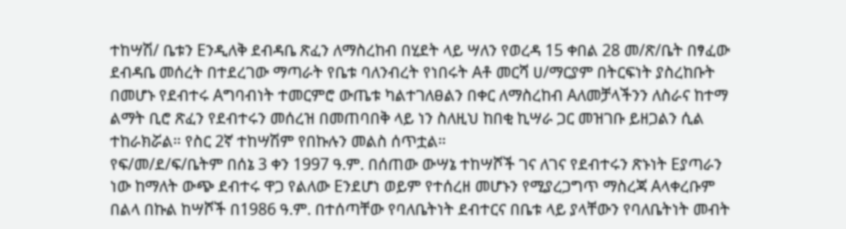ተከሣሽ/ ቤቱን Eንዲለቅ ደብዳቤ ጽፈን ለማስረከብ በሂደት ላይ ሣለን የወረዳ 15 ቀበል 28 መ/ጽ/ቤት በፃፈው ደብዳቤ መሰረት በተደረገው ማጣራት የቤቱ ባለንብረት የነበሩት Aቶ መርሻ ሀ/ማርያም በትርፍነት ያስረከቡት በመሆኑ የደብተሩ Aግባብነት ተመርምሮ ውጤቱ ካልተገለፀልን በቀር ለማስረከብ Aለመቻላችንን ለስራና ከተማ ልማት ቢሮ ጽፈን የደብተሩን መሰረዝ በመጠባበቅ ላይ ነን ስለዚህ ከበቂ ኪሣራ ጋር መዝገቡ ይዘጋልን ሲል ተከራክሯል። የስር 2ኛ ተከሣሽም የበኩሉን መልስ ሰጥቷል።
የፍ/መ/ደ/ፍ/ቤትም በሰኔ 3 ቀን 1997 ዓ.ም. በሰጠው ውሣኔ ተከሣሾች ገና ለገና የደብተሩን ጽኑነት Eያጣራን ነው ከማለት ውጭ ደብተሩ ዋጋ የልለው Eንደሆነ ወይም የተሰረዘ መሆኑን የሚያረጋግጥ ማስረጃ Aላቀረቡም በልላ በኩል ከሣሾች በ1986 ዓ.ም. በተሰጣቸው የባለቤትነት ደብተርና በቤቱ ላይ ያላቸውን የባለቤትነት መብት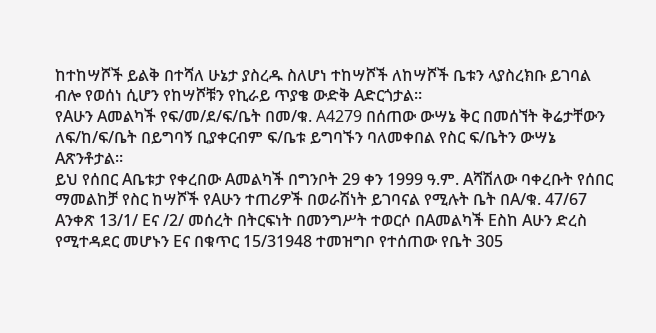ከተከሣሾች ይልቅ በተሻለ ሁኔታ ያስረዱ ስለሆነ ተከሣሾች ለከሣሾች ቤቱን ላያስረክቡ ይገባል ብሎ የወሰነ ሲሆን የከሣሾቹን የኪራይ ጥያቄ ውድቅ Aድርጎታል።
የAሁን Aመልካች የፍ/መ/ደ/ፍ/ቤት በመ/ቁ. A4279 በሰጠው ውሣኔ ቅር በመሰኘት ቅሬታቸውን ለፍ/ከ/ፍ/ቤት በይግባኝ ቢያቀርብም ፍ/ቤቱ ይግባኙን ባለመቀበል የስር ፍ/ቤትን ውሣኔ Aጽንቶታል።
ይህ የሰበር Aቤቱታ የቀረበው Aመልካች በግንቦት 29 ቀን 1999 ዓ.ም. Aሻሽለው ባቀረቡት የሰበር ማመልከቻ የስር ከሣሾች የAሁን ተጠሪዎች በወራሽነት ይገባናል የሚሉት ቤት በA/ቁ. 47/67 Aንቀጽ 13/1/ Eና /2/ መሰረት በትርፍነት በመንግሥት ተወርሶ በAመልካች Eስከ Aሁን ድረስ የሚተዳደር መሆኑን Eና በቁጥር 15/31948 ተመዝግቦ የተሰጠው የቤት 305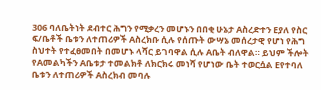306 ባለቤትነት ደብተር ሕግን የሚቃረን መሆኑን በበቂ ሁኔታ Aስረድተን Eያለ የስር ፍ/ቤቶች ቤቱን ለተጠሪዎች Aስረክቡ ሲሉ የሰጡት ውሣኔ መሰረታዊ የሆነ የሕግ ስህተት የተፈፀመበት በመሆኑ ላሻር ይገባዋል ሲሉ Aቤት ብለዋል። ይህም ችሎት የAመልካችን Aቤቱታ ተመልክቶ ለክርክሩ መነሻ የሆነው ቤት ተወርሷል Eየተባለ ቤቱን ለተጠሪዎች Aስረክብ መባሉ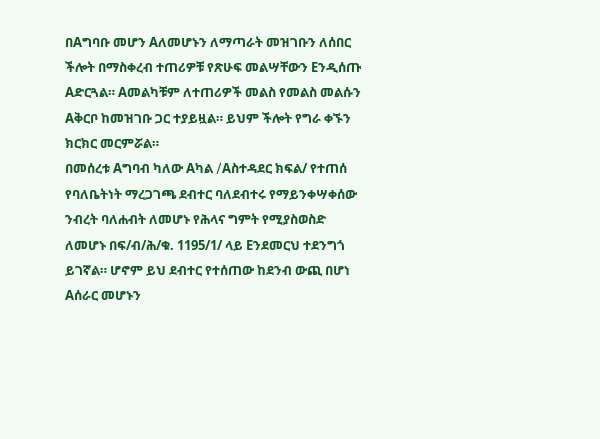በAግባቡ መሆን Aለመሆኑን ለማጣራት መዝገቡን ለሰበር ችሎት በማስቀረብ ተጠሪዎቹ የጽሁፍ መልሣቸውን Eንዲሰጡ Aድርጓል። Aመልካቹም ለተጠሪዎች መልስ የመልስ መልሱን Aቅርቦ ከመዝገቡ ጋር ተያይዟል። ይህም ችሎት የግራ ቀኙን ክርክር መርምሯል።
በመሰረቱ Aግባብ ካለው Aካል /Aስተዳደር ክፍል/ የተጠሰ የባለቤትነት ማረጋገጫ ደብተር ባለደብተሩ የማይንቀሣቀሰው ንብረት ባለሐብት ለመሆኑ የሕላና ግምት የሚያስወስድ ለመሆኑ በፍ/ብ/ሕ/ቁ. 1195/1/ ላይ Eንደመርህ ተደንግጎ ይገኛል። ሆኖም ይህ ደብተር የተሰጠው ከደንብ ውጪ በሆነ Aሰራር መሆኑን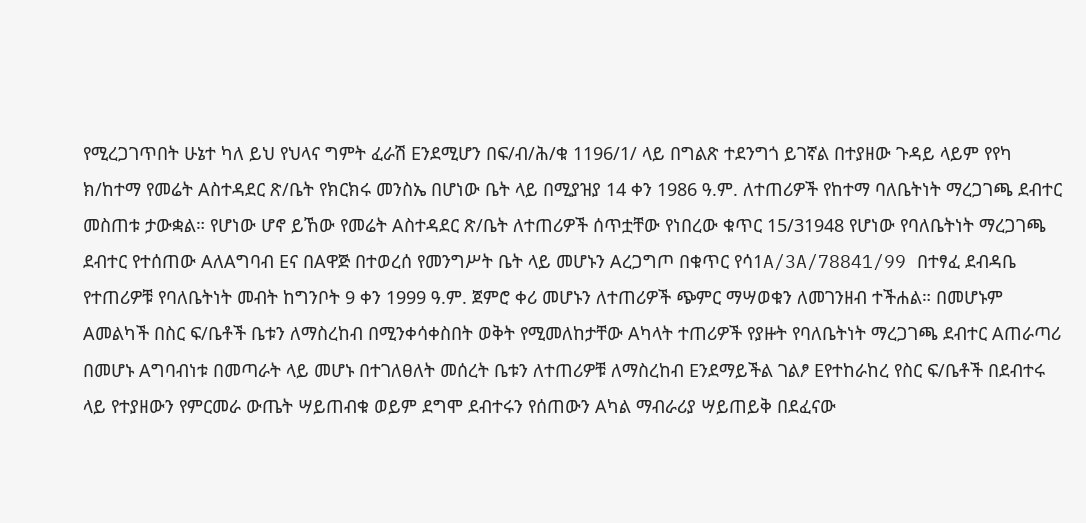የሚረጋገጥበት ሁኔተ ካለ ይህ የህላና ግምት ፈራሽ Eንደሚሆን በፍ/ብ/ሕ/ቁ 1196/1/ ላይ በግልጽ ተደንግጎ ይገኛል በተያዘው ጉዳይ ላይም የየካ ክ/ከተማ የመሬት Aስተዳደር ጽ/ቤት የክርክሩ መንስኤ በሆነው ቤት ላይ በሚያዝያ 14 ቀን 1986 ዓ.ም. ለተጠሪዎች የከተማ ባለቤትነት ማረጋገጫ ደብተር መስጠቱ ታውቋል። የሆነው ሆኖ ይኸው የመሬት Aስተዳደር ጽ/ቤት ለተጠሪዎች ሰጥቷቸው የነበረው ቁጥር 15/31948 የሆነው የባለቤትነት ማረጋገጫ ደብተር የተሰጠው AለAግባብ Eና በAዋጅ በተወረሰ የመንግሥት ቤት ላይ መሆኑን Aረጋግጦ በቁጥር የሳ1A/3A/78841/99 በተፃፈ ደብዳቤ የተጠሪዎቹ የባለቤትነት መብት ከግንቦት 9 ቀን 1999 ዓ.ም. ጀምሮ ቀሪ መሆኑን ለተጠሪዎች ጭምር ማሣወቁን ለመገንዘብ ተችሐል። በመሆኑም Aመልካች በስር ፍ/ቤቶች ቤቱን ለማስረከብ በሚንቀሳቀስበት ወቅት የሚመለከታቸው Aካላት ተጠሪዎች የያዙት የባለቤትነት ማረጋገጫ ደብተር Aጠራጣሪ በመሆኑ Aግባብነቱ በመጣራት ላይ መሆኑ በተገለፀለት መሰረት ቤቱን ለተጠሪዎቹ ለማስረከብ Eንደማይችል ገልፆ Eየተከራከረ የስር ፍ/ቤቶች በደብተሩ ላይ የተያዘውን የምርመራ ውጤት ሣይጠብቁ ወይም ደግሞ ደብተሩን የሰጠውን Aካል ማብራሪያ ሣይጠይቅ በደፈናው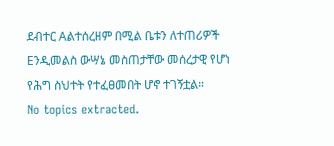ደብተር Aልተሰረዘም በሚል ቤቱን ለተጠሪዎች Eንዲመልስ ውሣኔ መስጠታቸው መሰረታዊ የሆነ የሕግ ስህተት የተፈፀመበት ሆኖ ተገኝቷል።
No topics extracted.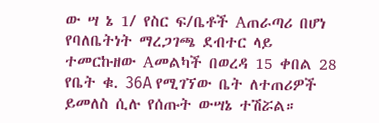ው ሣ ኔ 1/ የስር ፍ/ቤቶች Aጠራጣሪ በሆነ የባለቤትነት ማረጋገጫ ደብተር ላይ ተመርኩዘው Aመልካች በወረዳ 15 ቀበል 28 የቤት ቁ. 36A የሚገኘው ቤት ለተጠሪዎች ይመለስ ሲሉ የሰጡት ውሣኔ ተሽሯል።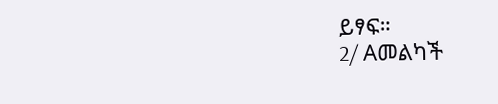ይፃፍ።
2/ Aመልካች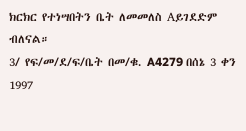ክርክር የተነሣበትን ቤት ለመመለስ Aይገደድም ብለናል።
3/ የፍ/መ/ደ/ፍ/ቤት በመ/ቁ. A4279 በሰኔ 3 ቀን 1997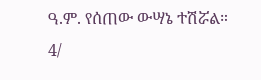ዓ.ም. የሰጠው ውሣኔ ተሽሯል።
4/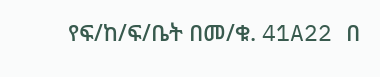የፍ/ከ/ፍ/ቤት በመ/ቁ. 41A22 በ